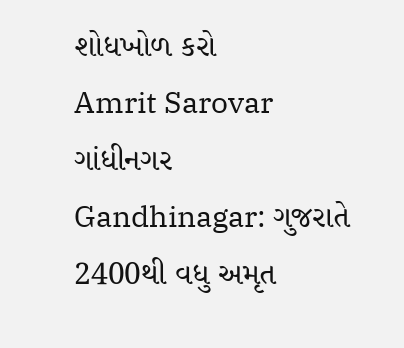શોધખોળ કરો
Amrit Sarovar
ગાંધીનગર
Gandhinagar: ગુજરાતે 2400થી વધુ અમૃત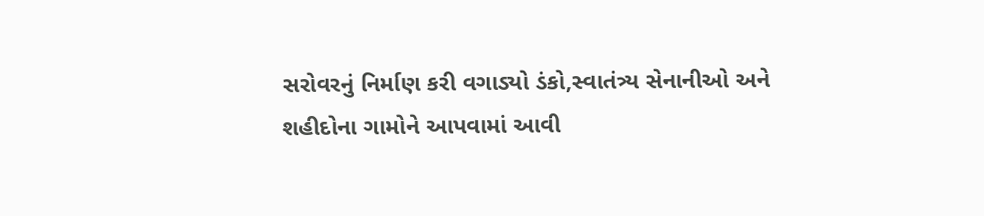સરોવરનું નિર્માણ કરી વગાડ્યો ડંકો,સ્વાતંત્ર્ય સેનાનીઓ અને શહીદોના ગામોને આપવામાં આવી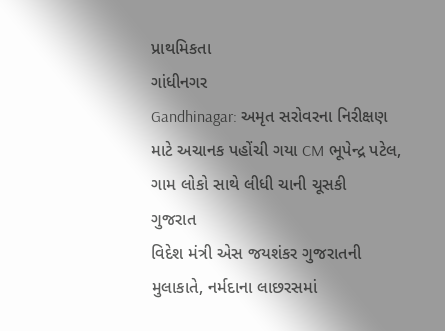પ્રાથમિકતા
ગાંધીનગર
Gandhinagar: અમૃત સરોવરના નિરીક્ષણ માટે અચાનક પહોંચી ગયા CM ભૂપેન્દ્ર પટેલ, ગામ લોકો સાથે લીધી ચાની ચૂસકી
ગુજરાત
વિદેશ મંત્રી એસ જયશંકર ગુજરાતની મુલાકાતે, નર્મદાના લાછરસમાં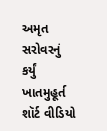અમૃત સરોવરનું કર્યું ખાતમુહૂર્ત
શૉર્ટ વીડિયો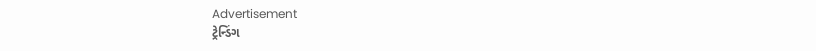Advertisement
ટ્રેન્ડિંગ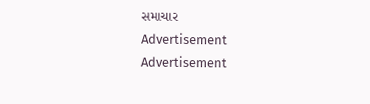સમાચાર
Advertisement
Advertisement